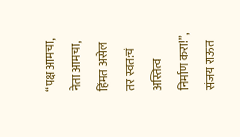“पक्ष आमचा, नेता आमचा, हिंमत असेल तर स्वत:चं अस्तित्व निर्माण करा!”, संजय राऊत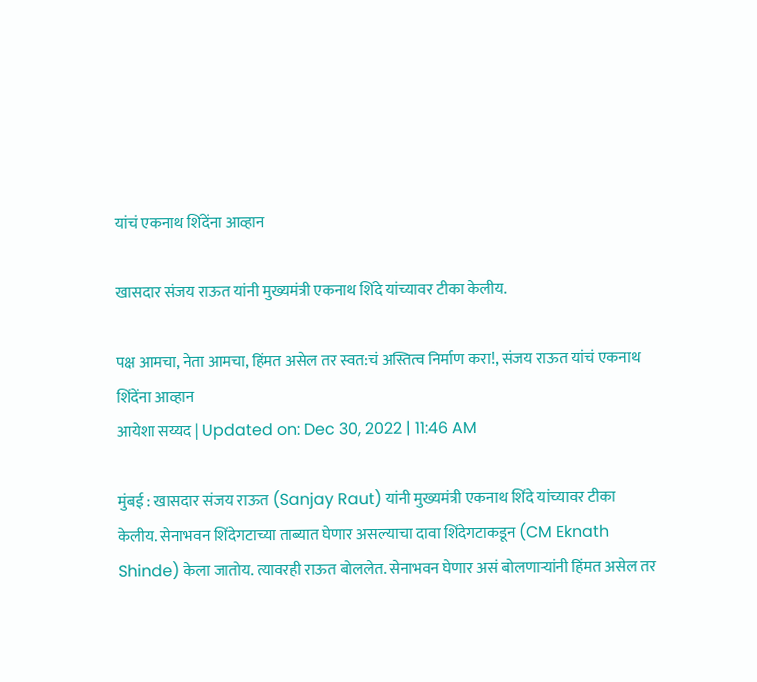यांचं एकनाथ शिंदेंना आव्हान

खासदार संजय राऊत यांनी मुख्यमंत्री एकनाथ शिंदे यांच्यावर टीका केलीय.

पक्ष आमचा, नेता आमचा, हिंमत असेल तर स्वत:चं अस्तित्व निर्माण करा!, संजय राऊत यांचं एकनाथ शिंदेंना आव्हान
आयेशा सय्यद | Updated on: Dec 30, 2022 | 11:46 AM

मुंबई : खासदार संजय राऊत (Sanjay Raut) यांनी मुख्यमंत्री एकनाथ शिंदे यांच्यावर टीका केलीय. सेनाभवन शिंदेगटाच्या ताब्यात घेणार असल्याचा दावा शिंदेगटाकडून (CM Eknath Shinde) केला जातोय. त्यावरही राऊत बोललेत. सेनाभवन घेणार असं बोलणाऱ्यांनी हिंमत असेल तर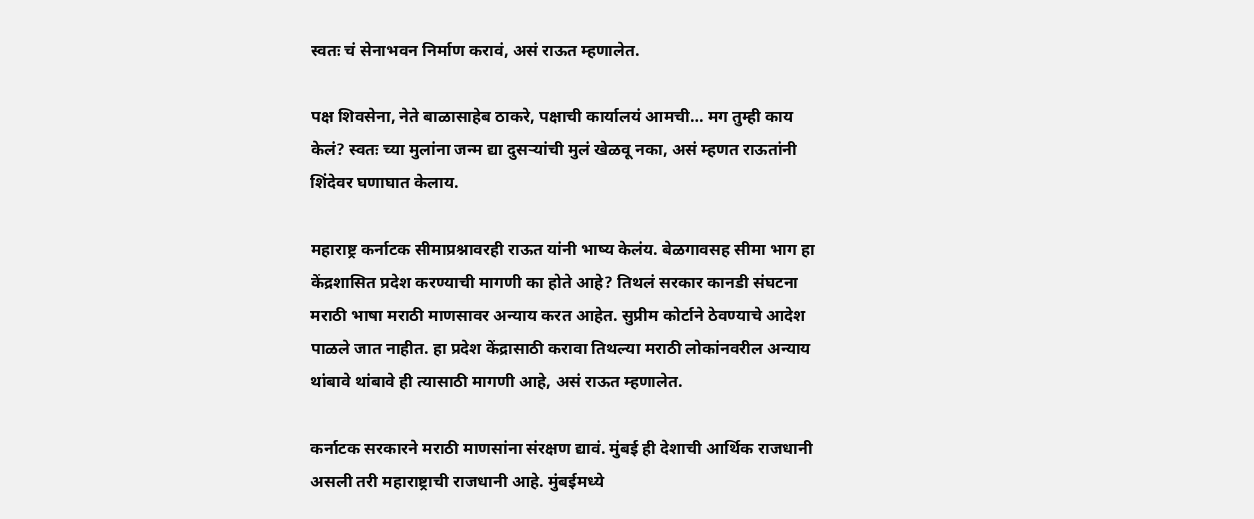स्वतः चं सेनाभवन निर्माण करावं, असं राऊत म्हणालेत.

पक्ष शिवसेना, नेते बाळासाहेब ठाकरे, पक्षाची कार्यालयं आमची… मग तुम्ही काय केलं? स्वतः च्या मुलांना जन्म द्या दुसऱ्यांची मुलं खेळवू नका, असं म्हणत राऊतांनी शिंदेवर घणाघात केलाय.

महाराष्ट्र कर्नाटक सीमाप्रश्नावरही राऊत यांनी भाष्य केलंय. बेळगावसह सीमा भाग हा केंद्रशासित प्रदेश करण्याची मागणी का होते आहे? तिथलं सरकार कानडी संघटना मराठी भाषा मराठी माणसावर अन्याय करत आहेत. सुप्रीम कोर्टाने ठेवण्याचे आदेश पाळले जात नाहीत. हा प्रदेश केंद्रासाठी करावा तिथल्या मराठी लोकांनवरील अन्याय थांबावे थांबावे ही त्यासाठी मागणी आहे, असं राऊत म्हणालेत.

कर्नाटक सरकारने मराठी माणसांना संरक्षण द्यावं. मुंबई ही देशाची आर्थिक राजधानी असली तरी महाराष्ट्राची राजधानी आहे. मुंबईमध्ये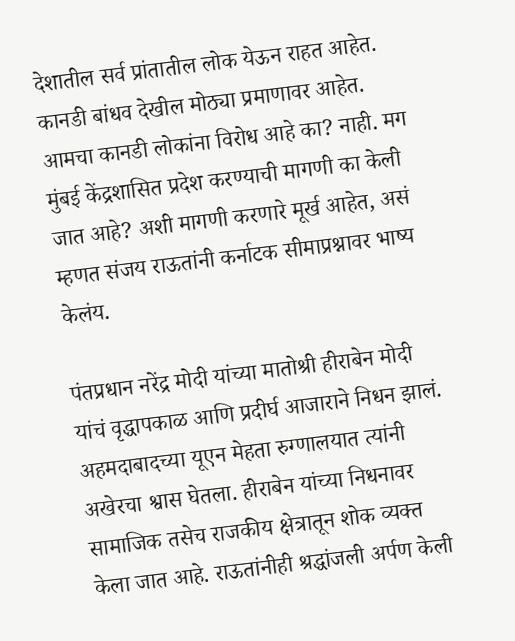देशातील सर्व प्रांतातील लोक येऊन राहत आहेत. कानडी बांधव देखील मोठ्या प्रमाणावर आहेत. आमचा कानडी लोकांना विरोध आहे का? नाही. मग मुंबई केंद्रशासित प्रदेश करण्याची मागणी का केली जात आहे? अशी मागणी करणारे मूर्ख आहेत, असं म्हणत संजय राऊतांनी कर्नाटक सीमाप्रश्नावर भाष्य केलंय.

पंतप्रधान नरेंद्र मोदी यांच्या मातोश्री हीराबेन मोदी यांचं वृद्धापकाळ आणि प्रदीर्घ आजाराने निधन झालं. अहमदाबादच्या यूएन मेहता रुग्णालयात त्यांनी अखेरचा श्वास घेतला. हीराबेन यांच्या निधनावर सामाजिक तसेच राजकीय क्षेत्रातून शोक व्यक्त केला जात आहे. राऊतांनीही श्रद्धांजली अर्पण केली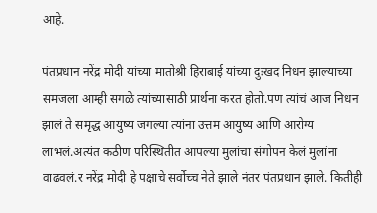आहे.

पंतप्रधान नरेंद्र मोदी यांच्या मातोश्री हिराबाई यांच्या दुःखद निधन झाल्याच्या समजला आम्ही सगळे त्यांच्यासाठी प्रार्थना करत होतो.पण त्यांचं आज निधन झालं ते समृद्ध आयुष्य जगल्या त्यांना उत्तम आयुष्य आणि आरोग्य लाभलं.अत्यंत कठीण परिस्थितीत आपल्या मुलांचा संगोपन केलं मुलांना वाढवलं.र नरेंद्र मोदी हे पक्षाचे सर्वोच्च नेते झाले नंतर पंतप्रधान झाले. कितीही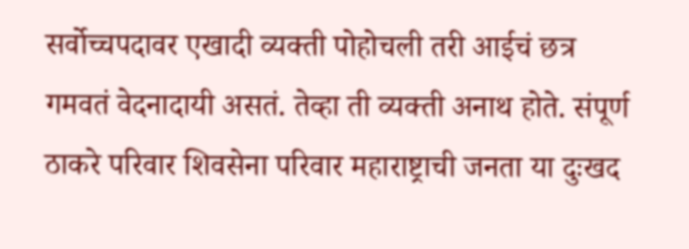सर्वोच्चपदावर एखादी व्यक्ती पोहोचली तरी आईचं छत्र गमवतं वेदनादायी असतं. तेव्हा ती व्यक्ती अनाथ होते. संपूर्ण ठाकरे परिवार शिवसेना परिवार महाराष्ट्राची जनता या दुःखद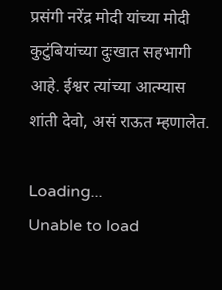प्रसंगी नरेंद्र मोदी यांच्या मोदी कुटुंबियांच्या दुःखात सहभागी आहे. ईश्वर त्यांच्या आत्म्यास शांती देवो, असं राऊत म्हणालेत.

Loading...
Unable to load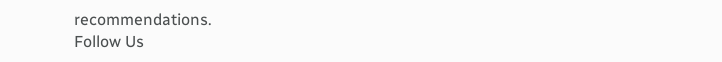recommendations.
Follow Us